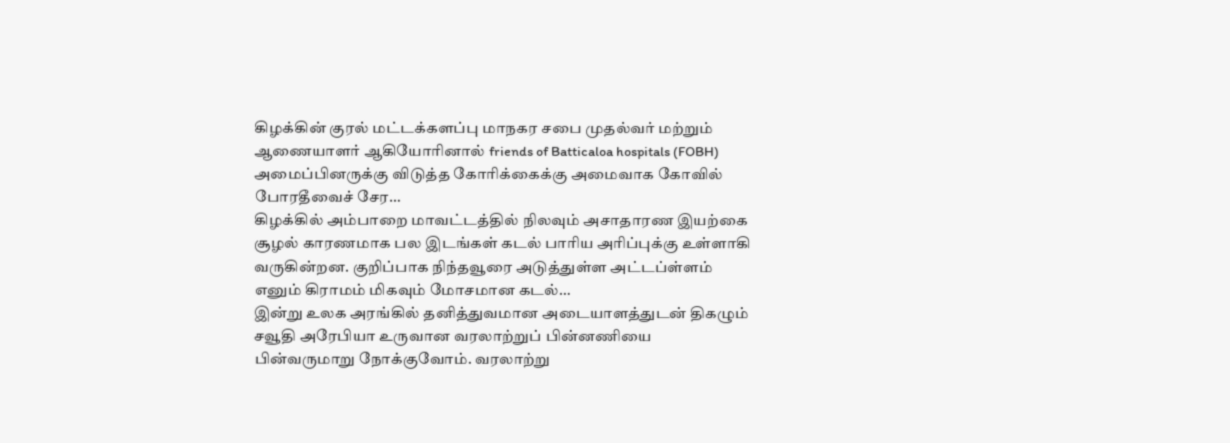கிழக்கின் குரல் மட்டக்களப்பு மாநகர சபை முதல்வர் மற்றும் ஆணையாளர் ஆகியோரினால் friends of Batticaloa hospitals (FOBH) அமைப்பினருக்கு விடுத்த கோரிக்கைக்கு அமைவாக கோவில் போரதீவைச் சேர…
கிழக்கில் அம்பாறை மாவட்டத்தில் நிலவும் அசாதாரண இயற்கை சூழல் காரணமாக பல இடங்கள் கடல் பாரிய அரிப்புக்கு உள்ளாகி வருகின்றன. குறிப்பாக நிந்தவூரை அடுத்துள்ள அட்டப்ள்ளம் எனும் கிராமம் மிகவும் மோசமான கடல்…
இன்று உலக அரங்கில் தனித்துவமான அடையாளத்துடன் திகழும் சவூதி அரேபியா உருவான வரலாற்றுப் பின்னணியை பின்வருமாறு நோக்குவோம். வரலாற்று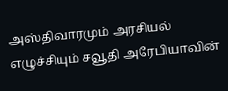அஸ்திவாரமும் அரசியல் எழுச்சியும் சவூதி அரேபியாவின்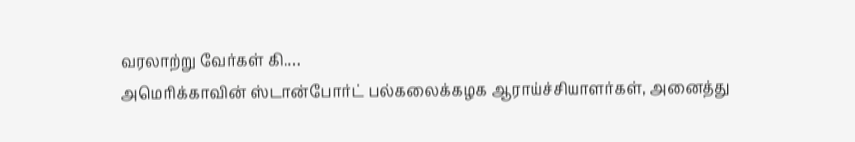வரலாற்று வேர்கள் கி.…
அமெரிக்காவின் ஸ்டான்போர்ட் பல்கலைக்கழக ஆராய்ச்சியாளர்கள், அனைத்து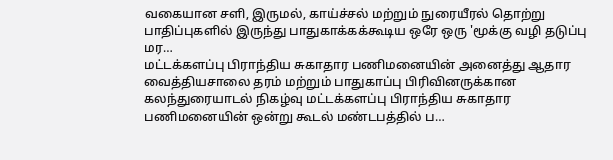வகையான சளி, இருமல், காய்ச்சல் மற்றும் நுரையீரல் தொற்று பாதிப்புகளில் இருந்து பாதுகாக்கக்கூடிய ஒரே ஒரு 'மூக்கு வழி தடுப்பு மர…
மட்டக்களப்பு பிராந்திய சுகாதார பணிமனையின் அனைத்து ஆதார வைத்தியசாலை தரம் மற்றும் பாதுகாப்பு பிரிவினருக்கான கலந்துரையாடல் நிகழ்வு மட்டக்களப்பு பிராந்திய சுகாதார பணிமனையின் ஒன்று கூடல் மண்டபத்தில் ப…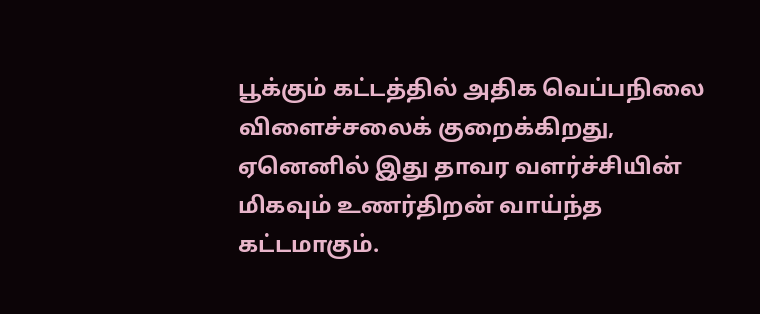பூக்கும் கட்டத்தில் அதிக வெப்பநிலை விளைச்சலைக் குறைக்கிறது, ஏனெனில் இது தாவர வளர்ச்சியின் மிகவும் உணர்திறன் வாய்ந்த கட்டமாகும்.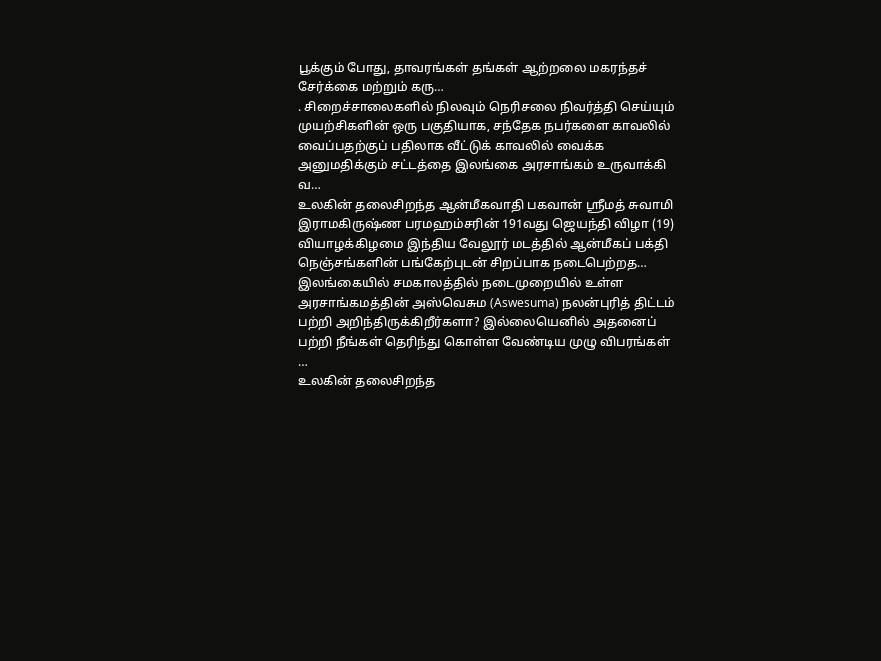பூக்கும் போது, தாவரங்கள் தங்கள் ஆற்றலை மகரந்தச் சேர்க்கை மற்றும் கரு…
. சிறைச்சாலைகளில் நிலவும் நெரிசலை நிவர்த்தி செய்யும் முயற்சிகளின் ஒரு பகுதியாக, சந்தேக நபர்களை காவலில் வைப்பதற்குப் பதிலாக வீட்டுக் காவலில் வைக்க அனுமதிக்கும் சட்டத்தை இலங்கை அரசாங்கம் உருவாக்கி வ…
உலகின் தலைசிறந்த ஆன்மீகவாதி பகவான் ஸ்ரீமத் சுவாமி இராமகிருஷ்ண பரமஹம்சரின் 191வது ஜெயந்தி விழா (19) வியாழக்கிழமை இந்திய வேலூர் மடத்தில் ஆன்மீகப் பக்தி நெஞ்சங்களின் பங்கேற்புடன் சிறப்பாக நடைபெற்றத…
இலங்கையில் சமகாலத்தில் நடைமுறையில் உள்ள அரசாங்கமத்தின் அஸ்வெசும (Aswesuma) நலன்புரித் திட்டம் பற்றி அறிந்திருக்கிறீர்களா? இல்லையெனில் அதனைப் பற்றி நீங்கள் தெரிந்து கொள்ள வேண்டிய முழு விபரங்கள் …
உலகின் தலைசிறந்த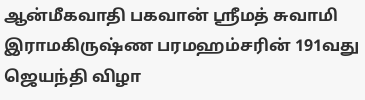ஆன்மீகவாதி பகவான் ஸ்ரீமத் சுவாமி இராமகிருஷ்ண பரமஹம்சரின் 191வது ஜெயந்தி விழா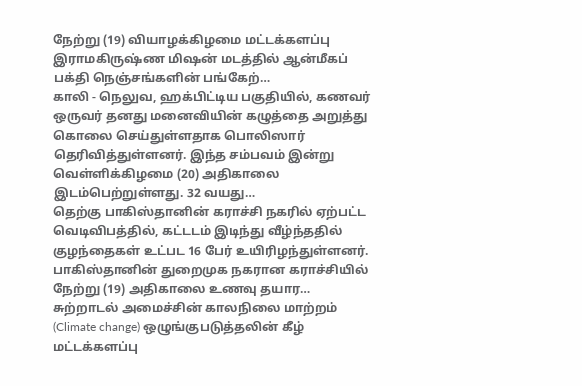நேற்று (19) வியாழக்கிழமை மட்டக்களப்பு இராமகிருஷ்ண மிஷன் மடத்தில் ஆன்மீகப் பக்தி நெஞ்சங்களின் பங்கேற்…
காலி - நெலுவ, ஹக்பிட்டிய பகுதியில், கணவர் ஒருவர் தனது மனைவியின் கழுத்தை அறுத்து கொலை செய்துள்ளதாக பொலிஸார் தெரிவித்துள்ளனர். இந்த சம்பவம் இன்று வெள்ளிக்கிழமை (20) அதிகாலை இடம்பெற்றுள்ளது. 32 வயது…
தெற்கு பாகிஸ்தானின் கராச்சி நகரில் ஏற்பட்ட வெடிவிபத்தில், கட்டடம் இடிந்து வீழ்ந்ததில் குழந்தைகள் உட்பட 16 பேர் உயிரிழந்துள்ளனர். பாகிஸ்தானின் துறைமுக நகரான கராச்சியில் நேற்று (19) அதிகாலை உணவு தயார…
சுற்றாடல் அமைச்சின் காலநிலை மாற்றம் (Climate change) ஒழுங்குபடுத்தலின் கீழ் மட்டக்களப்பு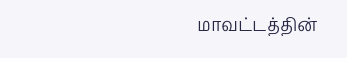மாவட்டத்தின்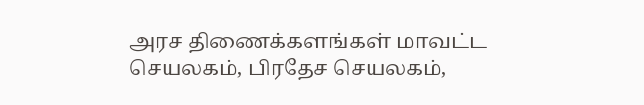அரச திணைக்களங்கள் மாவட்ட செயலகம், பிரதேச செயலகம்,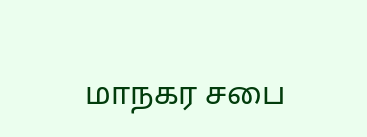மாநகர சபை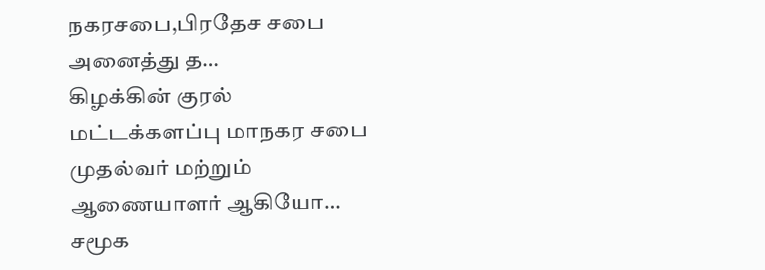நகரசபை,பிரதேச சபை அனைத்து த…
கிழக்கின் குரல் மட்டக்களப்பு மாநகர சபை முதல்வர் மற்றும் ஆணையாளர் ஆகியோ…
சமூக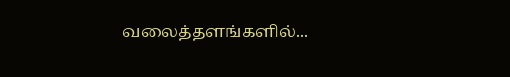வலைத்தளங்களில்...